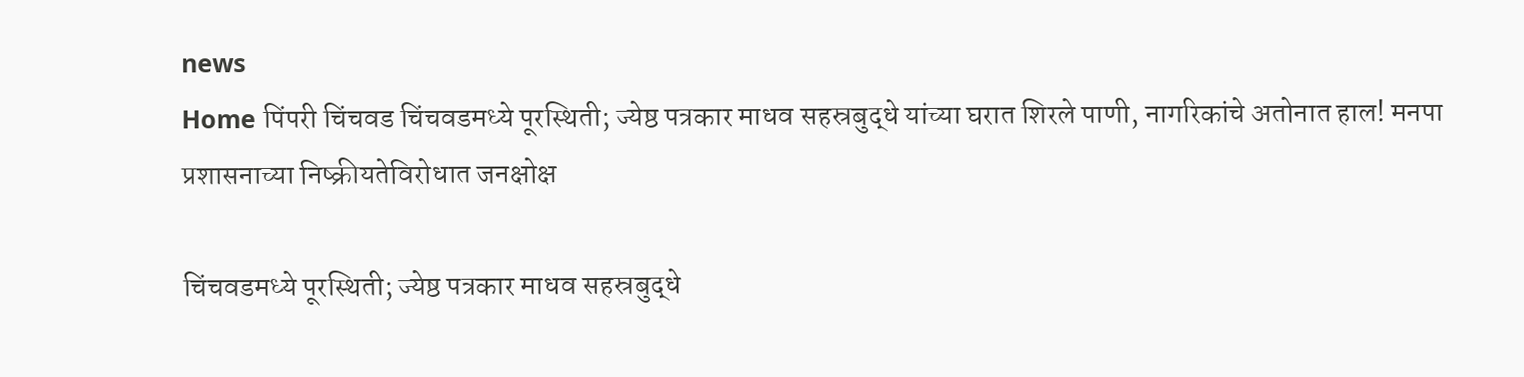news
Home पिंपरी चिंचवड चिंचवडमध्ये पूरस्थिती; ज्येष्ठ पत्रकार माधव सहस्रबुद्धे यांच्या घरात शिरले पाणी, नागरिकांचे अतोनात हाल! मनपा प्रशासनाच्या निष्क्रीयतेविरोधात जनक्षोक्ष

चिंचवडमध्ये पूरस्थिती; ज्येष्ठ पत्रकार माधव सहस्रबुद्धे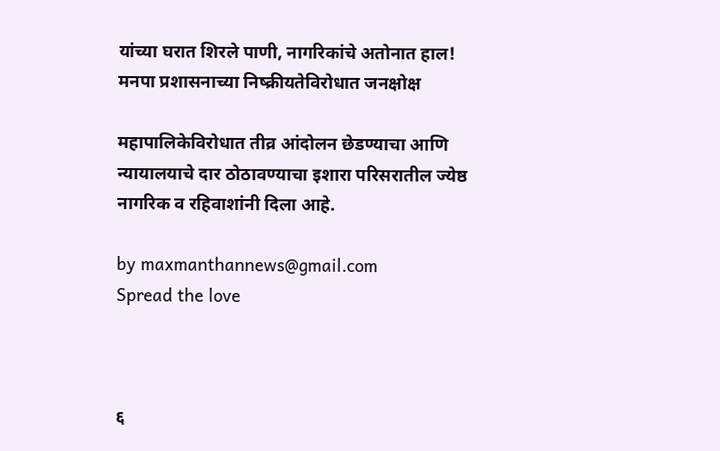यांच्या घरात शिरले पाणी, नागरिकांचे अतोनात हाल! मनपा प्रशासनाच्या निष्क्रीयतेविरोधात जनक्षोक्ष

महापालिकेविरोधात तीव्र आंदोलन छेडण्याचा आणि न्यायालयाचे दार ठोठावण्याचा इशारा परिसरातील ज्येष्ठ नागरिक व रहिवाशांनी दिला आहे.

by maxmanthannews@gmail.com
Spread the love



६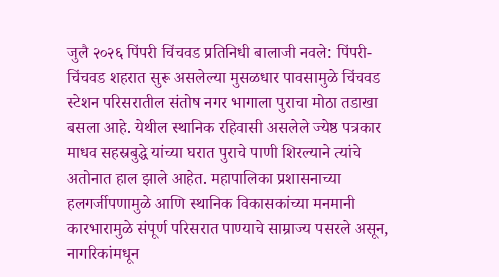जुलै २०२६ पिंपरी चिंचवड प्रतिनिधी बालाजी नवले: पिंपरी-चिंचवड शहरात सुरू असलेल्या मुसळधार पावसामुळे चिंचवड स्टेशन परिसरातील संतोष नगर भागाला पुराचा मोठा तडाखा बसला आहे. येथील स्थानिक रहिवासी असलेले ज्येष्ठ पत्रकार माधव सहस्रबुद्धे यांच्या घरात पुराचे पाणी शिरल्याने त्यांचे अतोनात हाल झाले आहेत. महापालिका प्रशासनाच्या हलगर्जीपणामुळे आणि स्थानिक विकासकांच्या मनमानी कारभारामुळे संपूर्ण परिसरात पाण्याचे साम्राज्य पसरले असून, नागरिकांमधून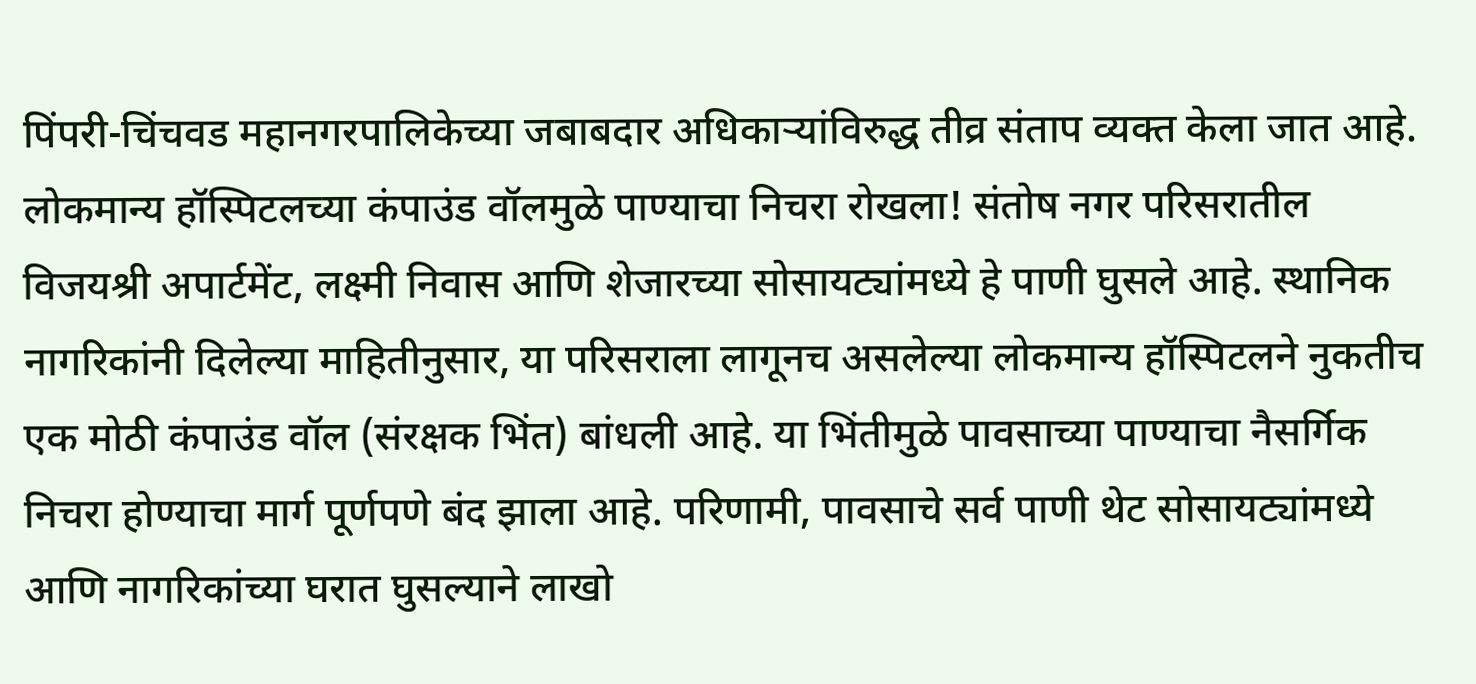पिंपरी-चिंचवड महानगरपालिकेच्या जबाबदार अधिकाऱ्यांविरुद्ध तीव्र संताप व्यक्त केला जात आहे. लोकमान्य हॉस्पिटलच्या कंपाउंड वॉलमुळे पाण्याचा निचरा रोखला! संतोष नगर परिसरातील विजयश्री अपार्टमेंट, लक्ष्मी निवास आणि शेजारच्या सोसायट्यांमध्ये हे पाणी घुसले आहे. स्थानिक नागरिकांनी दिलेल्या माहितीनुसार, या परिसराला लागूनच असलेल्या लोकमान्य हॉस्पिटलने नुकतीच एक मोठी कंपाउंड वॉल (संरक्षक भिंत) बांधली आहे. या भिंतीमुळे पावसाच्या पाण्याचा नैसर्गिक निचरा होण्याचा मार्ग पूर्णपणे बंद झाला आहे. परिणामी, पावसाचे सर्व पाणी थेट सोसायट्यांमध्ये आणि नागरिकांच्या घरात घुसल्याने लाखो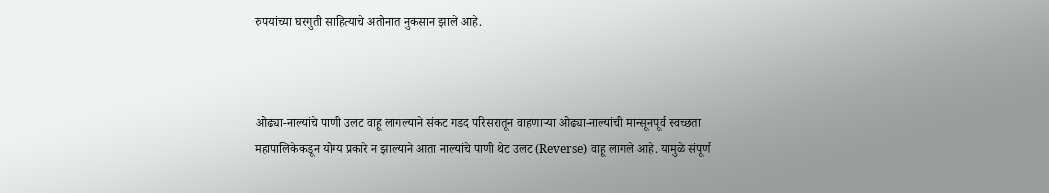रुपयांच्या घरगुती साहित्याचे अतोनात नुकसान झाले आहे.



ओढ्या-नाल्यांचे पाणी उलट वाहू लागल्याने संकट गडद परिसरातून वाहणाऱ्या ओढ्या-नाल्यांची मान्सूनपूर्व स्वच्छता महापालिकेकडून योग्य प्रकारे न झाल्याने आता नाल्यांचे पाणी थेट उलट (Reverse) वाहू लागले आहे. यामुळे संपूर्ण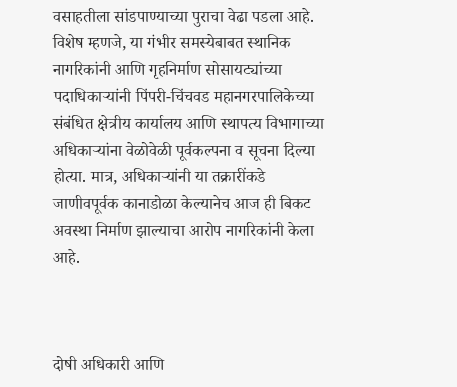वसाहतीला सांडपाण्याच्या पुराचा वेढा पडला आहे. विशेष म्हणजे, या गंभीर समस्येबाबत स्थानिक नागरिकांनी आणि गृहनिर्माण सोसायट्यांच्या पदाधिकाऱ्यांनी पिंपरी-चिंचवड महानगरपालिकेच्या संबंधित क्षेत्रीय कार्यालय आणि स्थापत्य विभागाच्या अधिकाऱ्यांना वेळोवेळी पूर्वकल्पना व सूचना दिल्या होत्या. मात्र, अधिकाऱ्यांनी या तक्रारींकडे जाणीवपूर्वक कानाडोळा केल्यानेच आज ही बिकट अवस्था निर्माण झाल्याचा आरोप नागरिकांनी केला आहे.



दोषी अधिकारी आणि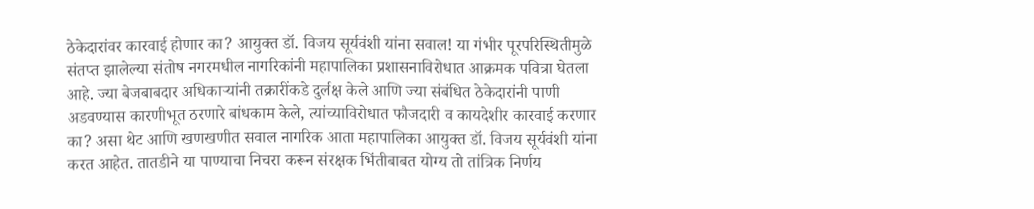ठेकेदारांवर कारवाई होणार का? आयुक्त डॉ. विजय सूर्यवंशी यांना सवाल! या गंभीर पूरपरिस्थितीमुळे संतप्त झालेल्या संतोष नगरमधील नागरिकांनी महापालिका प्रशासनाविरोधात आक्रमक पवित्रा घेतला आहे. ज्या बेजबाबदार अधिकाऱ्यांनी तक्रारींकडे दुर्लक्ष केले आणि ज्या संबंधित ठेकेदारांनी पाणी अडवण्यास कारणीभूत ठरणारे बांधकाम केले, त्यांच्याविरोधात फौजदारी व कायदेशीर कारवाई करणार का? असा थेट आणि खणखणीत सवाल नागरिक आता महापालिका आयुक्त डॉ. विजय सूर्यवंशी यांना करत आहेत. तातडीने या पाण्याचा निचरा करून संरक्षक भिंतीबाबत योग्य तो तांत्रिक निर्णय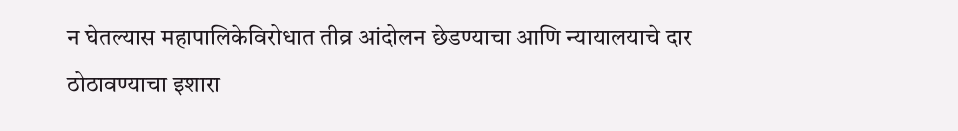न घेतल्यास महापालिकेविरोधात तीव्र आंदोलन छेडण्याचा आणि न्यायालयाचे दार ठोठावण्याचा इशारा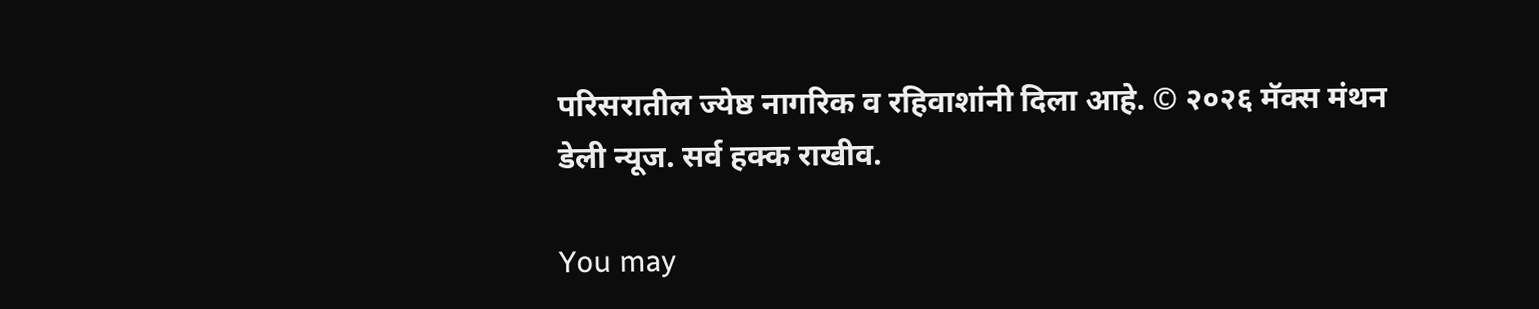परिसरातील ज्येष्ठ नागरिक व रहिवाशांनी दिला आहे. © २०२६ मॅक्स मंथन डेली न्यूज. सर्व हक्क राखीव.

You may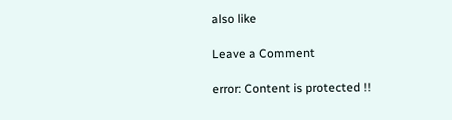also like

Leave a Comment

error: Content is protected !!